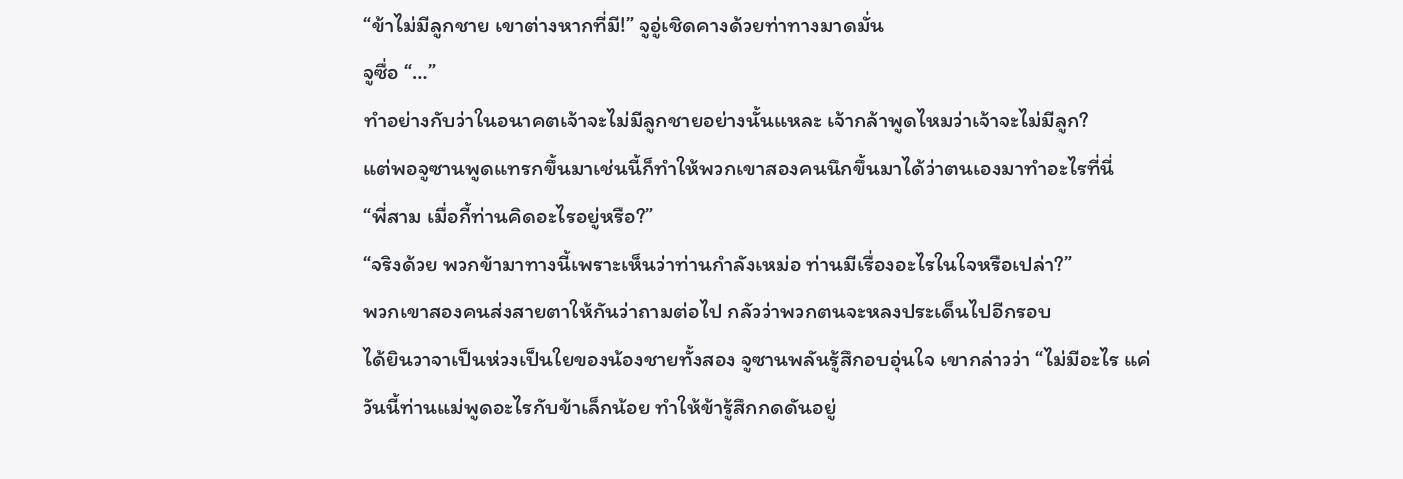“ข้าไม่มีลูกชาย เขาต่างหากที่มี!” จูอู่เชิดคางด้วยท่าทางมาดมั่น
จูซื่อ “…”
ทำอย่างกับว่าในอนาคตเจ้าจะไม่มีลูกชายอย่างนั้นแหละ เจ้ากล้าพูดไหมว่าเจ้าจะไม่มีลูก?
แต่พอจูซานพูดแทรกขึ้นมาเช่นนี้ก็ทำให้พวกเขาสองคนนึกขึ้นมาได้ว่าตนเองมาทำอะไรที่นี่
“พี่สาม เมื่อกี้ท่านคิดอะไรอยู่หรือ?”
“จริงด้วย พวกข้ามาทางนี้เพราะเห็นว่าท่านกำลังเหม่อ ท่านมีเรื่องอะไรในใจหรือเปล่า?”
พวกเขาสองคนส่งสายตาให้กันว่าถามต่อไป กลัวว่าพวกตนจะหลงประเด็นไปอีกรอบ
ได้ยินวาจาเป็นห่วงเป็นใยของน้องชายทั้งสอง จูซานพลันรู้สึกอบอุ่นใจ เขากล่าวว่า “ไม่มีอะไร แค่วันนี้ท่านแม่พูดอะไรกับข้าเล็กน้อย ทำให้ข้ารู้สึกกดดันอยู่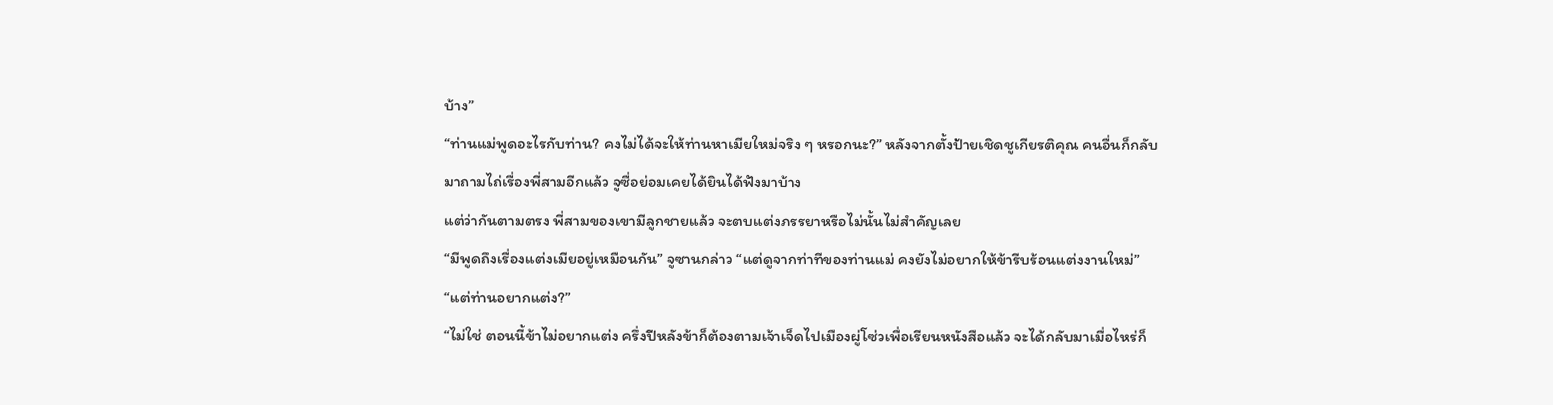บ้าง”
“ท่านแม่พูดอะไรกับท่าน? คงไม่ได้จะให้ท่านหาเมียใหม่จริง ๆ หรอกนะ?” หลังจากตั้งป้ายเชิดชูเกียรติคุณ คนอื่นก็กลับมาถามไถ่เรื่องพี่สามอีกแล้ว จูซื่อย่อมเคยได้ยินได้ฟังมาบ้าง
แต่ว่ากันตามตรง พี่สามของเขามีลูกชายแล้ว จะตบแต่งภรรยาหรือไม่นั้นไม่สำคัญเลย
“มีพูดถึงเรื่องแต่งเมียอยู่เหมือนกัน” จูซานกล่าว “แต่ดูจากท่าทีของท่านแม่ คงยังไม่อยากให้ข้ารีบร้อนแต่งงานใหม่”
“แต่ท่านอยากแต่ง?”
“ไม่ใช่ ตอนนี้ข้าไม่อยากแต่ง ครึ่งปีหลังข้าก็ต้องตามเจ้าเจ็ดไปเมืองผู่โซ่วเพื่อเรียนหนังสือแล้ว จะได้กลับมาเมื่อไหร่ก็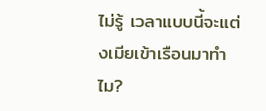ไม่รู้ เวลาแบบนี้จะแต่งเมียเข้าเรือนมาทำไม?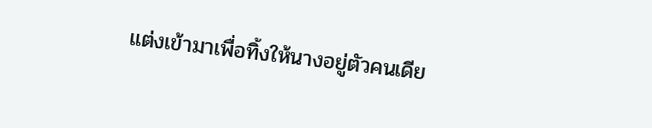แต่งเข้ามาเพื่อทิ้งให้นางอยู่ตัวคนเดีย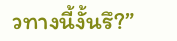วทางนี้งั้นรึ?”